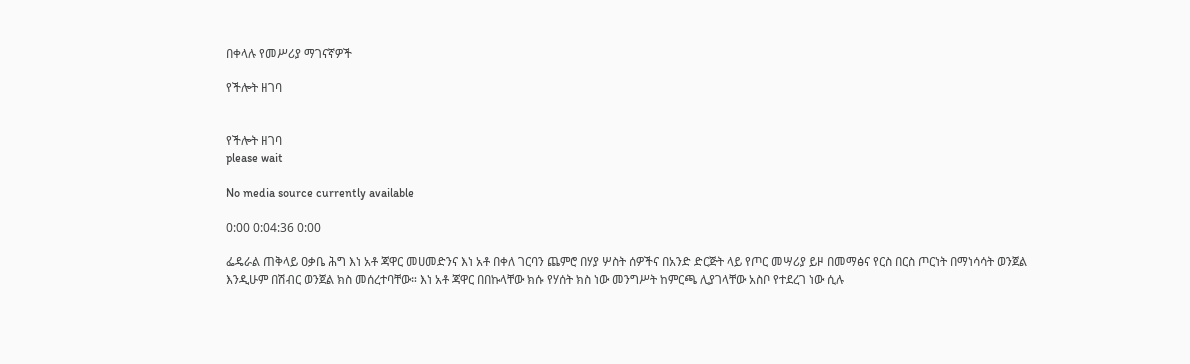በቀላሉ የመሥሪያ ማገናኛዎች

የችሎት ዘገባ


የችሎት ዘገባ
please wait

No media source currently available

0:00 0:04:36 0:00

ፌዴራል ጠቅላይ ዐቃቤ ሕግ እነ አቶ ጃዋር መሀመድንና እነ አቶ በቀለ ገርባን ጨምሮ በሃያ ሦስት ሰዎችና በአንድ ድርጅት ላይ የጦር መሣሪያ ይዞ በመማፅና የርስ በርስ ጦርነት በማነሳሳት ወንጀል እንዲሁም በሽብር ወንጀል ክስ መሰረተባቸው። እነ አቶ ጃዋር በበኩላቸው ክሱ የሃሰት ክስ ነው መንግሥት ከምርጫ ሊያገላቸው አስቦ የተደረገ ነው ሲሉ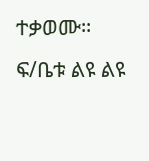ተቃወሙ። ፍ/ቤቱ ልዩ ልዩ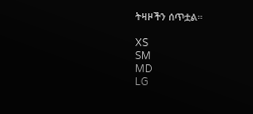ትዛዞችን ሰጥቷል።

XS
SM
MD
LG